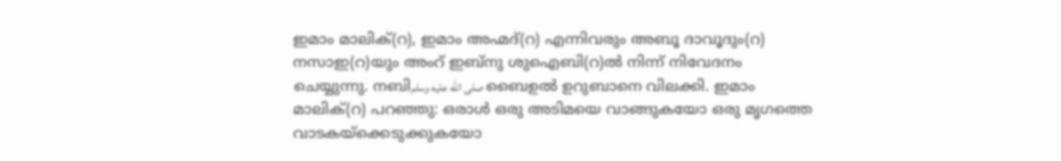ഇമാം മാലിക്(റ), ഇമാം അഹ്മദ്(റ) എന്നിവരും അബൂ ദാവൂദും(റ) നസാഇ(റ)യും അംറ് ഇബ്നു ശുഐബി(റ)ൽ നിന്ന് നിവേദനം ചെയ്യുന്നു. നബിصلى الله عليه وسلم ബൈഉൽ ഉറുബാനെ വിലക്കി. ഇമാം മാലിക്(റ) പറഞ്ഞു: ഒരാൾ ഒരു അടിമയെ വാങ്ങുകയോ ഒരു മൃഗത്തെ വാടകയ്ക്കെടുക്കുകയോ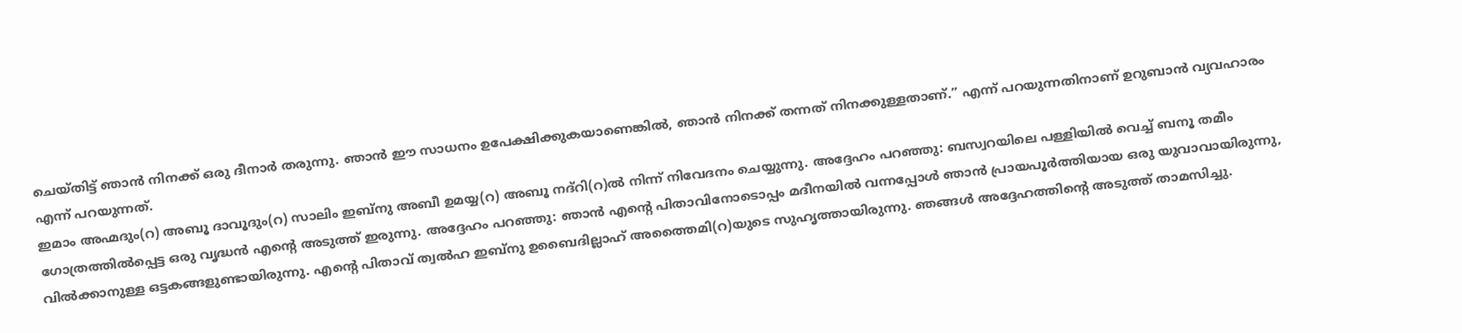ചെയ്തിട്ട് ഞാൻ നിനക്ക് ഒരു ദീനാർ തരുന്നു. ഞാൻ ഈ സാധനം ഉപേക്ഷിക്കുകയാണെങ്കിൽ, ഞാൻ നിനക്ക് തന്നത് നിനക്കുള്ളതാണ്.” എന്ന് പറയുന്നതിനാണ് ഉറുബാൻ വ്യവഹാരം എന്ന് പറയുന്നത്.
ഇമാം അഹ്മദും(റ) അബൂ ദാവൂദും(റ) സാലിം ഇബ്നു അബീ ഉമയ്യ(റ) അബൂ നദ്റി(റ)ൽ നിന്ന് നിവേദനം ചെയ്യുന്നു. അദ്ദേഹം പറഞ്ഞു: ബസ്വറയിലെ പള്ളിയിൽ വെച്ച് ബനൂ തമീം ഗോത്രത്തിൽപ്പെട്ട ഒരു വൃദ്ധൻ എൻ്റെ അടുത്ത് ഇരുന്നു. അദ്ദേഹം പറഞ്ഞു: ഞാൻ എൻ്റെ പിതാവിനോടൊപ്പം മദീനയിൽ വന്നപ്പോൾ ഞാൻ പ്രായപൂർത്തിയായ ഒരു യുവാവായിരുന്നു, വിൽക്കാനുള്ള ഒട്ടകങ്ങളുണ്ടായിരുന്നു. എൻ്റെ പിതാവ് ത്വൽഹ ഇബ്നു ഉബൈദില്ലാഹ് അത്തൈമി(റ)യുടെ സുഹൃത്തായിരുന്നു. ഞങ്ങൾ അദ്ദേഹത്തിൻ്റെ അടുത്ത് താമസിച്ചു.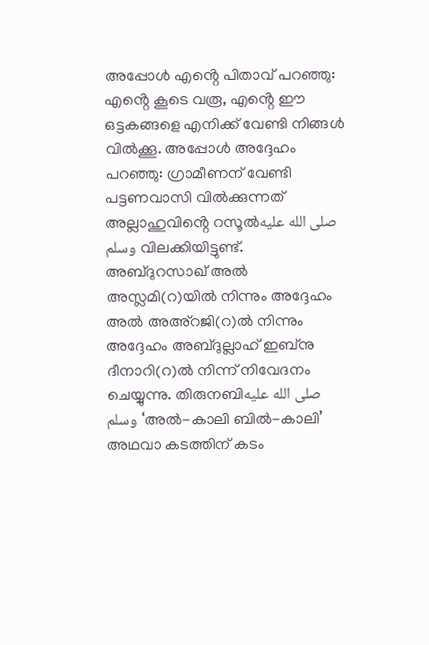അപ്പോൾ എൻ്റെ പിതാവ് പറഞ്ഞു: എൻ്റെ കൂടെ വരൂ, എൻ്റെ ഈ ഒട്ടകങ്ങളെ എനിക്ക് വേണ്ടി നിങ്ങൾ വിൽക്കൂ. അപ്പോൾ അദ്ദേഹം പറഞ്ഞു: ഗ്രാമീണന് വേണ്ടി പട്ടണവാസി വിൽക്കുന്നത് അല്ലാഹുവിൻ്റെ റസൂൽصلى الله عليه وسلم വിലക്കിയിട്ടുണ്ട്.
അബ്ദുറസാഖ് അൽ അസ്ലമി(റ)യിൽ നിന്നും അദ്ദേഹം അൽ അഅ്റജി(റ)ൽ നിന്നും അദ്ദേഹം അബ്ദുല്ലാഹ് ഇബ്നു ദീനാറി(റ)ൽ നിന്ന് നിവേദനം ചെയ്യുന്നു. തിരുനബിصلى الله عليه وسلم ‘അൽ-കാലി ബിൽ-കാലി’ അഥവാ കടത്തിന് കടം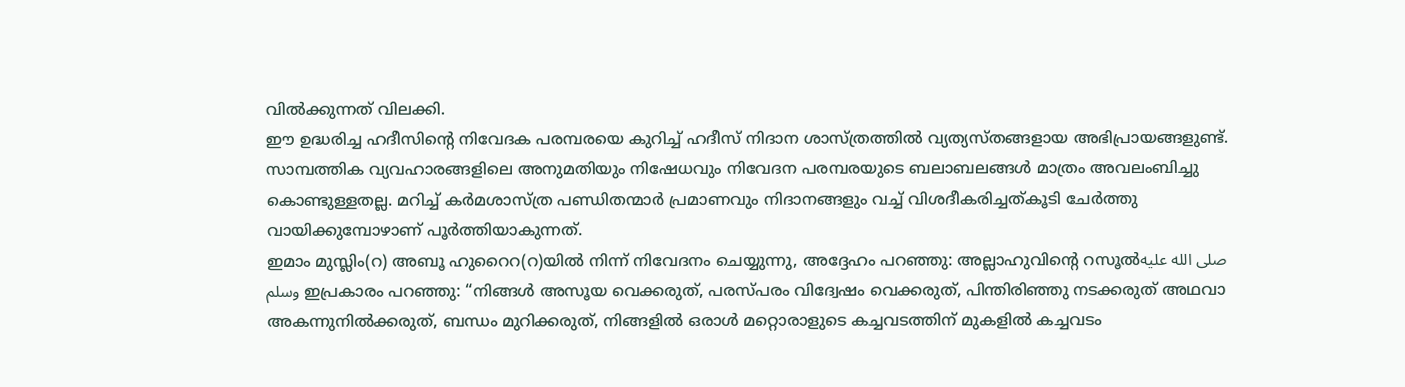വിൽക്കുന്നത് വിലക്കി.
ഈ ഉദ്ധരിച്ച ഹദീസിന്റെ നിവേദക പരമ്പരയെ കുറിച്ച് ഹദീസ് നിദാന ശാസ്ത്രത്തിൽ വ്യത്യസ്തങ്ങളായ അഭിപ്രായങ്ങളുണ്ട്. സാമ്പത്തിക വ്യവഹാരങ്ങളിലെ അനുമതിയും നിഷേധവും നിവേദന പരമ്പരയുടെ ബലാബലങ്ങൾ മാത്രം അവലംബിച്ചു കൊണ്ടുള്ളതല്ല. മറിച്ച് കർമശാസ്ത്ര പണ്ഡിതന്മാർ പ്രമാണവും നിദാനങ്ങളും വച്ച് വിശദീകരിച്ചത്കൂടി ചേർത്തു വായിക്കുമ്പോഴാണ് പൂർത്തിയാകുന്നത്.
ഇമാം മുസ്ലിം(റ) അബൂ ഹുറൈറ(റ)യിൽ നിന്ന് നിവേദനം ചെയ്യുന്നു, അദ്ദേഹം പറഞ്ഞു: അല്ലാഹുവിന്റെ റസൂൽصلى الله عليه وسلم ഇപ്രകാരം പറഞ്ഞു: “നിങ്ങൾ അസൂയ വെക്കരുത്, പരസ്പരം വിദ്വേഷം വെക്കരുത്, പിന്തിരിഞ്ഞു നടക്കരുത് അഥവാ അകന്നുനിൽക്കരുത്, ബന്ധം മുറിക്കരുത്, നിങ്ങളിൽ ഒരാൾ മറ്റൊരാളുടെ കച്ചവടത്തിന് മുകളിൽ കച്ചവടം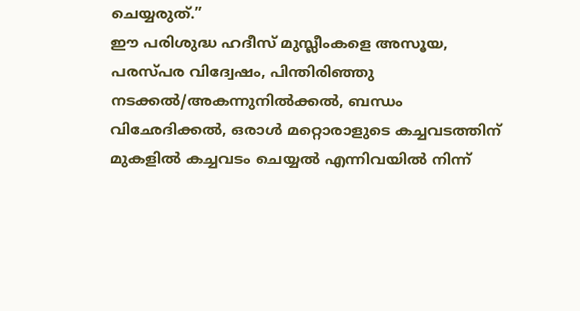ചെയ്യരുത്.”
ഈ പരിശുദ്ധ ഹദീസ് മുസ്ലീംകളെ അസൂയ, പരസ്പര വിദ്വേഷം, പിന്തിരിഞ്ഞു നടക്കൽ/അകന്നുനിൽക്കൽ, ബന്ധം വിഛേദിക്കൽ, ഒരാൾ മറ്റൊരാളുടെ കച്ചവടത്തിന് മുകളിൽ കച്ചവടം ചെയ്യൽ എന്നിവയിൽ നിന്ന്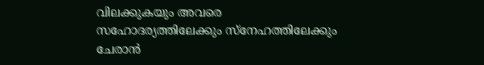വിലക്കുകയും അവരെ സഹോദര്യത്തിലേക്കും സ്നേഹത്തിലേക്കും ചേരാൻ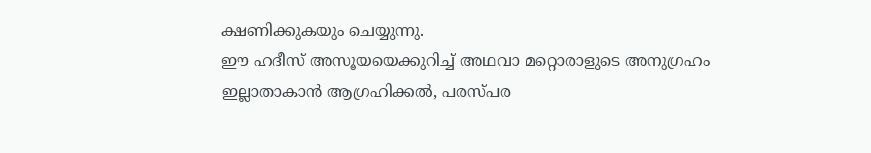ക്ഷണിക്കുകയും ചെയ്യുന്നു.
ഈ ഹദീസ് അസൂയയെക്കുറിച്ച് അഥവാ മറ്റൊരാളുടെ അനുഗ്രഹം ഇല്ലാതാകാൻ ആഗ്രഹിക്കൽ, പരസ്പര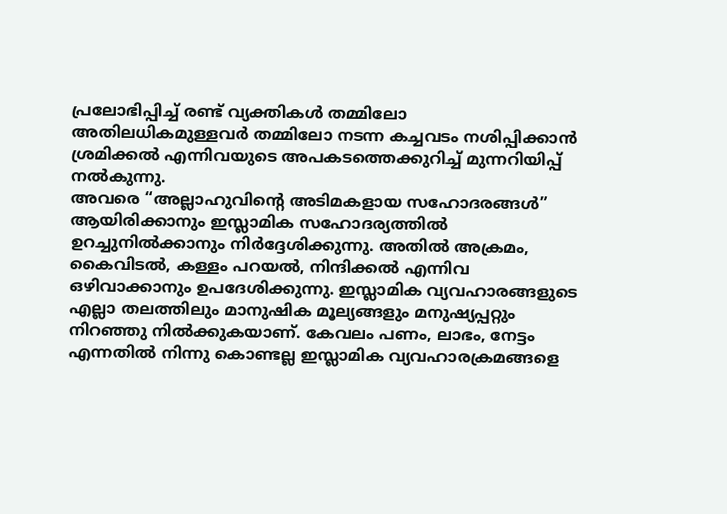പ്രലോഭിപ്പിച്ച് രണ്ട് വ്യക്തികൾ തമ്മിലോ അതിലധികമുള്ളവർ തമ്മിലോ നടന്ന കച്ചവടം നശിപ്പിക്കാൻ ശ്രമിക്കൽ എന്നിവയുടെ അപകടത്തെക്കുറിച്ച് മുന്നറിയിപ്പ് നൽകുന്നു.
അവരെ “അല്ലാഹുവിന്റെ അടിമകളായ സഹോദരങ്ങൾ” ആയിരിക്കാനും ഇസ്ലാമിക സഹോദര്യത്തിൽ ഉറച്ചുനിൽക്കാനും നിർദ്ദേശിക്കുന്നു. അതിൽ അക്രമം, കൈവിടൽ, കള്ളം പറയൽ, നിന്ദിക്കൽ എന്നിവ ഒഴിവാക്കാനും ഉപദേശിക്കുന്നു. ഇസ്ലാമിക വ്യവഹാരങ്ങളുടെ എല്ലാ തലത്തിലും മാനുഷിക മൂല്യങ്ങളും മനുഷ്യപ്പറ്റും നിറഞ്ഞു നിൽക്കുകയാണ്. കേവലം പണം, ലാഭം, നേട്ടം എന്നതിൽ നിന്നു കൊണ്ടല്ല ഇസ്ലാമിക വ്യവഹാരക്രമങ്ങളെ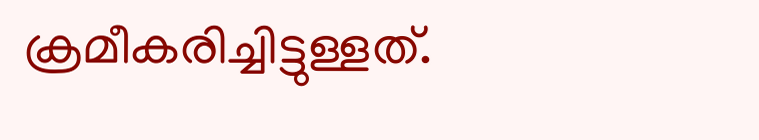ക്രമീകരിച്ചിട്ടുള്ളത്.